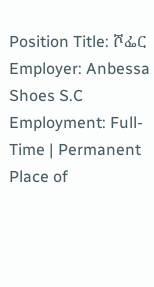Position Title: ሾፌር
Employer: Anbessa Shoes S.C
Employment: Full-Time | Permanent
Place of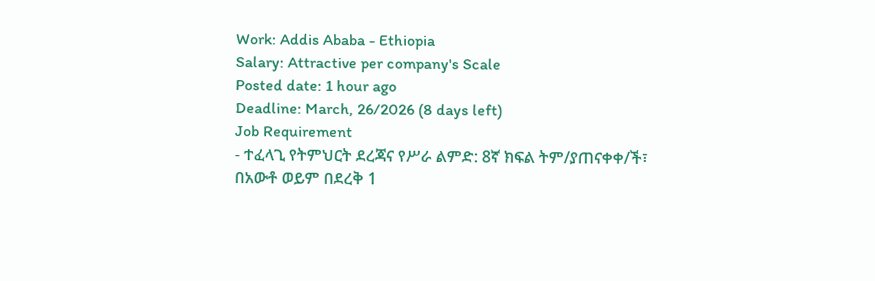Work: Addis Ababa - Ethiopia
Salary: Attractive per company's Scale
Posted date: 1 hour ago
Deadline: March, 26/2026 (8 days left)
Job Requirement
- ተፈላጊ የትምህርት ደረጃና የሥራ ልምድ: 8ኛ ክፍል ትም/ያጠናቀቀ/ች፣ በአውቶ ወይም በደረቅ 1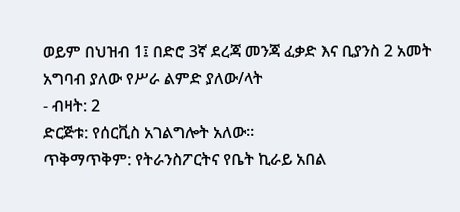ወይም በህዝብ 1፤ በድሮ 3ኛ ደረጃ መንጃ ፈቃድ እና ቢያንስ 2 አመት አግባብ ያለው የሥራ ልምድ ያለው/ላት
- ብዛት: 2
ድርጅቱ: የሰርቪስ አገልግሎት አለው።
ጥቅማጥቅም: የትራንስፖርትና የቤት ኪራይ አበል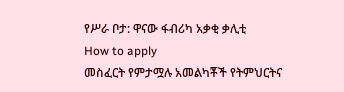የሥራ ቦታ: ዋናው ፋብሪካ አቃቂ ቃሊቲ
How to apply
መስፈርት የምታሟሉ አመልካቾች የትምህርትና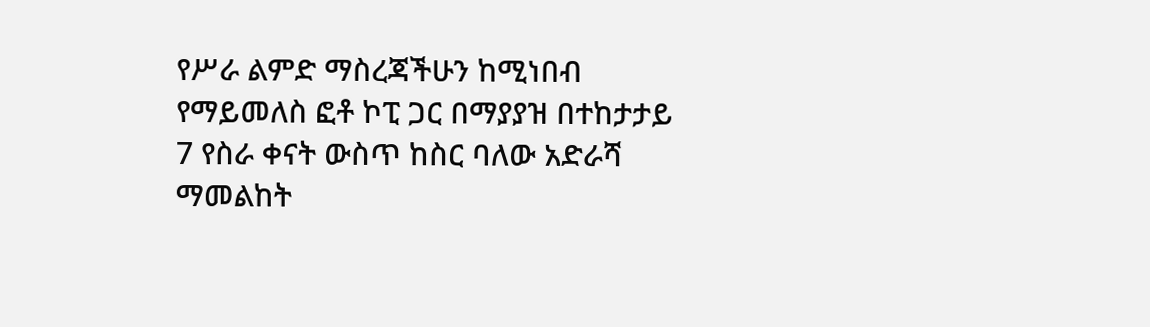የሥራ ልምድ ማስረጃችሁን ከሚነበብ የማይመለስ ፎቶ ኮፒ ጋር በማያያዝ በተከታታይ 7 የስራ ቀናት ውስጥ ከስር ባለው አድራሻ ማመልከት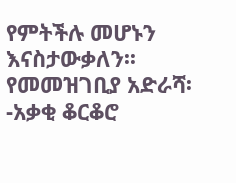የምትችሉ መሆኑን እናስታውቃለን፡፡
የመመዝገቢያ አድራሻ፡-አቃቂ ቆርቆሮ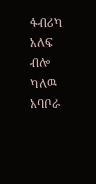ፋብሪካ አለፍ ብሎ ካለዉ አባቦራ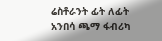ሬስቶራንት ፊት ለፊት አንበሳ ጫማ ፋብሪካ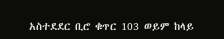አስተደደር ቢሮ ቁጥር 103 ወይም ከላይ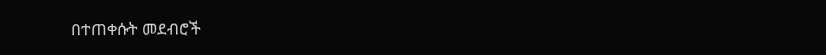በተጠቀሱት መደብሮች